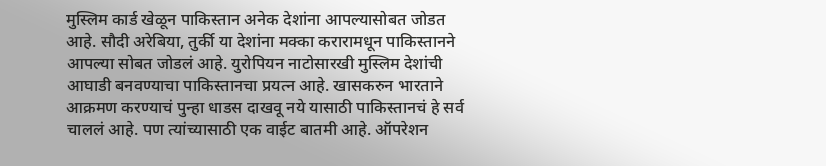मुस्लिम कार्ड खेळून पाकिस्तान अनेक देशांना आपल्यासोबत जोडत आहे. सौदी अरेबिया, तुर्की या देशांना मक्का करारामधून पाकिस्तानने आपल्या सोबत जोडलं आहे. युरोपियन नाटोसारखी मुस्लिम देशांची आघाडी बनवण्याचा पाकिस्तानचा प्रयत्न आहे. खासकरुन भारताने आक्रमण करण्याचं पुन्हा धाडस दाखवू नये यासाठी पाकिस्तानचं हे सर्व चाललं आहे. पण त्यांच्यासाठी एक वाईट बातमी आहे. ऑपरेशन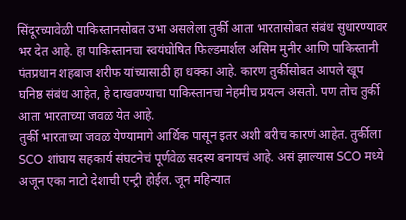सिंदूरच्यावेळी पाकिस्तानसोबत उभा असलेला तुर्की आता भारतासोबत संबंध सुधारण्यावर भर देत आहे. हा पाकिस्तानचा स्वयंघोषित फिल्डमार्शल असिम मुनीर आणि पाकिस्तानी पंतप्रधान शहबाज शरीफ यांच्यासाठी हा धक्का आहे. कारण तुर्कीसोबत आपले खूप घनिष्ठ संबंध आहेत, हे दाखवण्याचा पाकिस्तानचा नेहमीच प्रयत्न असतो. पण तोच तुर्की आता भारताच्या जवळ येत आहे.
तुर्की भारताच्या जवळ येण्यामागे आर्थिक पासून इतर अशी बरीच कारणं आहेत. तुर्कीला SCO शांघाय सहकार्य संघटनेचं पूर्णवेळ सदस्य बनायचं आहे. असं झाल्यास SCO मध्ये अजून एका नाटो देशाची एन्ट्री होईल. जून महिन्यात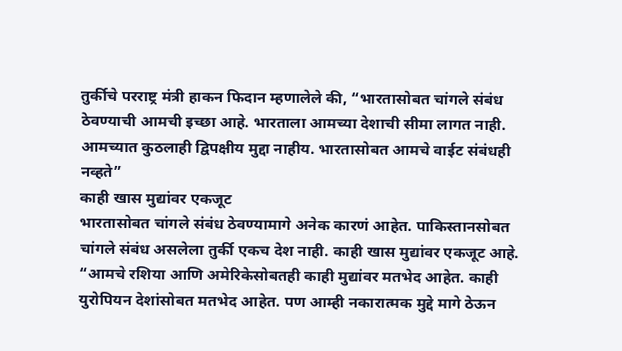तुर्कीचे परराष्ट्र मंत्री हाकन फिदान म्हणालेले की, “भारतासोबत चांगले संबंध ठेवण्याची आमची इच्छा आहे. भारताला आमच्या देशाची सीमा लागत नाही. आमच्यात कुठलाही द्विपक्षीय मुद्दा नाहीय. भारतासोबत आमचे वाईट संबंधही नव्हते”
काही खास मुद्यांवर एकजूट
भारतासोबत चांगले संबंध ठेवण्यामागे अनेक कारणं आहेत. पाकिस्तानसोबत चांगले संबंध असलेला तुर्की एकच देश नाही. काही खास मुद्यांवर एकजूट आहे. “आमचे रशिया आणि अमेरिकेसोबतही काही मुद्यांवर मतभेद आहेत. काही युरोपियन देशांसोबत मतभेद आहेत. पण आम्ही नकारात्मक मुद्दे मागे ठेऊन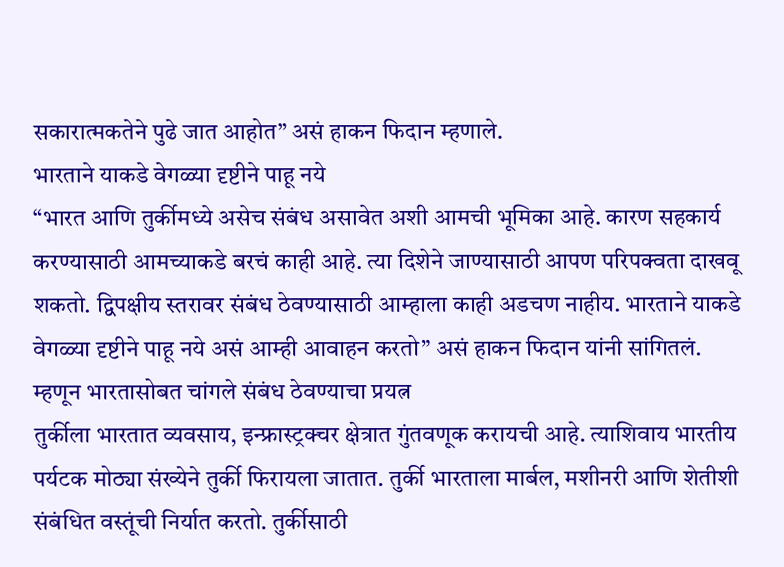सकारात्मकतेने पुढे जात आहोत” असं हाकन फिदान म्हणाले.
भारताने याकडे वेगळ्या दृष्टीने पाहू नये
“भारत आणि तुर्कीमध्ये असेच संबंध असावेत अशी आमची भूमिका आहे. कारण सहकार्य करण्यासाठी आमच्याकडे बरचं काही आहे. त्या दिशेने जाण्यासाठी आपण परिपक्वता दाखवू शकतो. द्विपक्षीय स्तरावर संबंध ठेवण्यासाठी आम्हाला काही अडचण नाहीय. भारताने याकडे वेगळ्या दृष्टीने पाहू नये असं आम्ही आवाहन करतो” असं हाकन फिदान यांनी सांगितलं.
म्हणून भारतासोबत चांगले संबंध ठेवण्याचा प्रयत्न
तुर्कीला भारतात व्यवसाय, इन्फ्रास्ट्रक्चर क्षेत्रात गुंतवणूक करायची आहे. त्याशिवाय भारतीय पर्यटक मोठ्या संख्येने तुर्की फिरायला जातात. तुर्की भारताला मार्बल, मशीनरी आणि शेतीशी संबंधित वस्तूंची निर्यात करतो. तुर्कीसाठी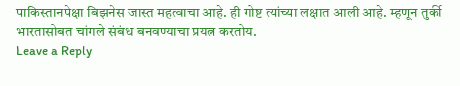पाकिस्तानपेक्षा बिझनेस जास्त महत्वाचा आहे. ही गोष्ट त्यांच्या लक्षात आली आहे. म्हणून तुर्की भारतासोबत चांगले संबंध बनवण्याचा प्रयत्न करतोय.
Leave a Reply